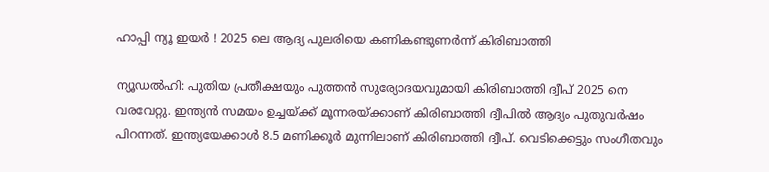ഹാപ്പി ന്യൂ ഇയര്‍ ! 2025 ലെ ആദ്യ പുലരിയെ കണികണ്ടുണര്‍ന്ന് കിരിബാത്തി

ന്യൂഡല്‍ഹി: പുതിയ പ്രതീക്ഷയും പുത്തന്‍ സുര്യോദയവുമായി കിരിബാത്തി ദ്വീപ് 2025 നെ വരവേറ്റു. ഇന്ത്യന്‍ സമയം ഉച്ചയ്ക്ക് മൂന്നരയ്ക്കാണ് കിരിബാത്തി ദ്വീപില്‍ ആദ്യം പുതുവര്‍ഷം പിറന്നത്. ഇന്ത്യയേക്കാൾ 8.5 മണിക്കൂർ മുന്നിലാണ് കിരിബാത്തി ദ്വീപ്. വെടിക്കെട്ടും സംഗീതവും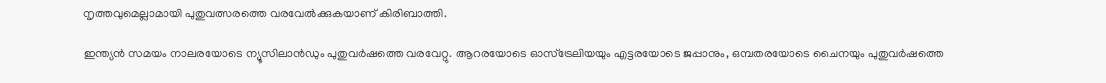നൃത്തവുമെല്ലാമായി പുതുവത്സരത്തെ വരവേല്‍ക്കുകയാണ് കിരിബാത്തി.

ഇന്ത്യന്‍ സമയം നാലരയോടെ ന്യൂസിലാന്‍ഡും പുതുവര്‍ഷത്തെ വരവേറ്റു. ആറരയോടെ ഓസ്‌ട്രേലിയയും എട്ടരയോടെ ജപ്പാനും, ഒമ്പതരയോടെ ചൈനയും പുതുവര്‍ഷത്തെ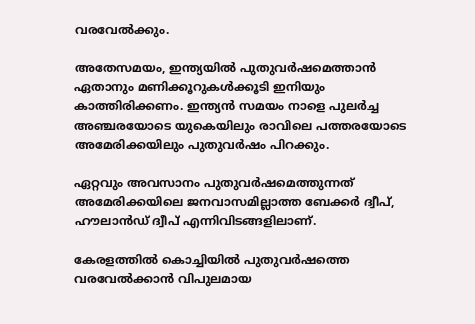വരവേല്‍ക്കും.

അതേസമയം, ഇന്ത്യയില്‍ പുതുവര്‍ഷമെത്താന്‍ ഏതാനും മണിക്കൂറുകള്‍ക്കൂടി ഇനിയും കാത്തിരിക്കണം. ഇന്ത്യന്‍ സമയം നാളെ പുലര്‍ച്ച അഞ്ചരയോടെ യുകെയിലും രാവിലെ പത്തരയോടെ അമേരിക്കയിലും പുതുവര്‍ഷം പിറക്കും.

ഏറ്റവും അവസാനം പുതുവര്‍ഷമെത്തുന്നത് അമേരിക്കയിലെ ജനവാസമില്ലാത്ത ബേക്കര്‍ ദ്വീപ്, ഹൗലാന്‍ഡ് ദ്വീപ് എന്നിവിടങ്ങളിലാണ്.

കേരളത്തില്‍ കൊച്ചിയില്‍ പുതുവര്‍ഷത്തെ വരവേല്‍ക്കാന്‍ വിപുലമായ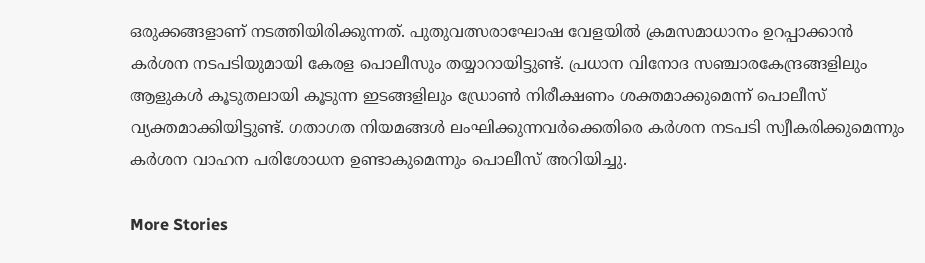ഒരുക്കങ്ങളാണ് നടത്തിയിരിക്കുന്നത്. പുതുവത്സരാഘോഷ വേളയില്‍ ക്രമസമാധാനം ഉറപ്പാക്കാന്‍ കര്‍ശന നടപടിയുമായി കേരള പൊലീസും തയ്യാറായിട്ടുണ്ട്. പ്രധാന വിനോദ സഞ്ചാരകേന്ദ്രങ്ങളിലും ആളുകള്‍ കൂടുതലായി കൂടുന്ന ഇടങ്ങളിലും ഡ്രോണ്‍ നിരീക്ഷണം ശക്തമാക്കുമെന്ന് പൊലീസ് വ്യക്തമാക്കിയിട്ടുണ്ട്. ഗതാഗത നിയമങ്ങള്‍ ലംഘിക്കുന്നവര്‍ക്കെതിരെ കര്‍ശന നടപടി സ്വീകരിക്കുമെന്നും കര്‍ശന വാഹന പരിശോധന ഉണ്ടാകുമെന്നും പൊലീസ് അറിയിച്ചു.

More Stories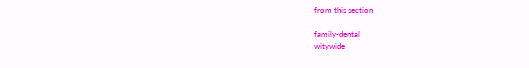from this section

family-dental
witywide